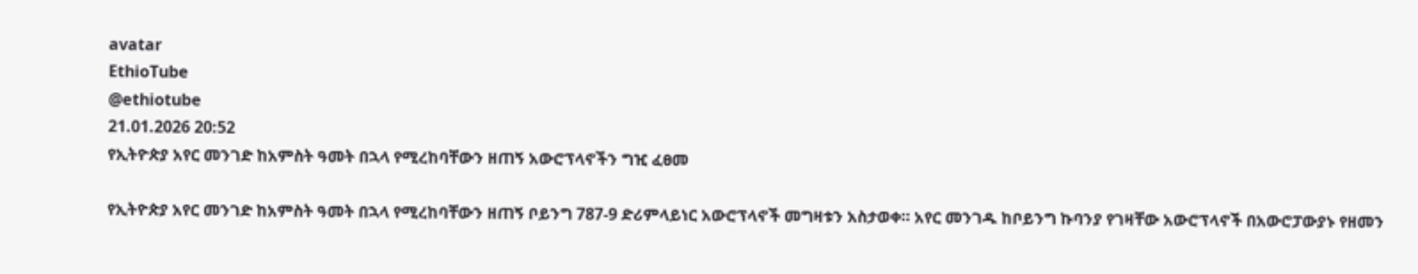avatar
EthioTube
@ethiotube
21.01.2026 20:52
የኢትዮጵያ አየር መንገድ ከአምስት ዓመት በኋላ የሚረከባቸውን ዘጠኝ አውሮፕላኖችን ግዢ ፈፀመ

የኢትዮጵያ አየር መንገድ ከአምስት ዓመት በኋላ የሚረከባቸውን ዘጠኝ ቦይንግ 787-9 ድሪምላይነር አውሮፕላኖች መግዛቱን አስታወቀ። አየር መንገዱ ከቦይንግ ኩባንያ የገዛቸው አውሮፕላኖች በአውሮፓውያኑ የዘመን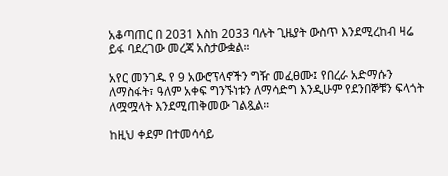አቆጣጠር በ 2031 እስከ 2033 ባሉት ጊዜያት ውስጥ እንደሚረከብ ዛሬ ይፋ ባደረገው መረጃ አስታውቋል።

አየር መንገዱ የ 9 አውሮፕላኖችን ግዥ መፈፀሙ፤ የበረራ አድማሱን ለማስፋት፣ ዓለም አቀፍ ግንኙነቱን ለማሳድግ እንዲሁም የደንበኞቹን ፍላጎት ለሟሟላት እንደሚጠቅመው ገልጿል።

ከዚህ ቀደም በተመሳሳይ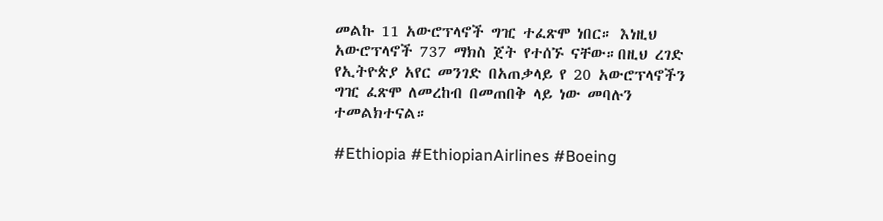መልኩ 11 አውሮፕላኖች ግዢ ተፈጽሞ ነበር። እነዚህ አውሮፕላኖች 737 ማክስ ጀት የተሰኙ ናቸው።በዚህ ረገድ የኢትዮጵያ አየር መንገድ በአጠቃላይ የ 20 አውሮፕላኖችን ግዢ ፈጽሞ ለመረከብ በመጠበቅ ላይ ነው መባሉን ተመልክተናል።

#Ethiopia #EthiopianAirlines #Boeing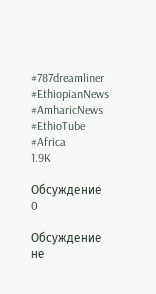#787dreamliner #EthiopianNews #AmharicNews #EthioTube #Africa
1.9K

Обсуждение 0

Обсуждение не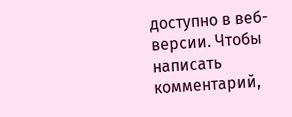доступно в веб-версии. Чтобы написать комментарий,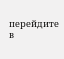перейдите в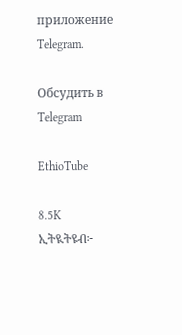приложение Telegram.

Обсудить в Telegram

EthioTube

8.5K
ኢትዪትዩብ፦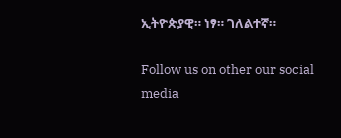ኢትዮጵያዊ። ነፃ። ገለልተኛ።

Follow us on other our social media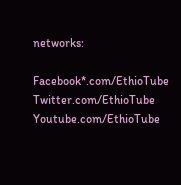networks:

Facebook*.com/EthioTube
Twitter.com/EthioTube
Youtube.com/EthioTube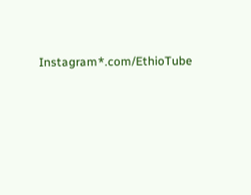Instagram*.com/EthioTube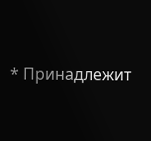* Принадлежит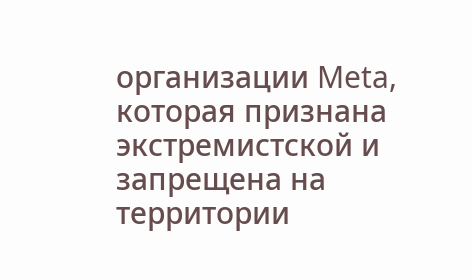организации Meta, которая признана экстремистской и запрещена на территории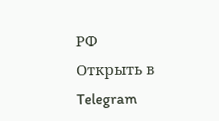РФ
Открыть в Telegram